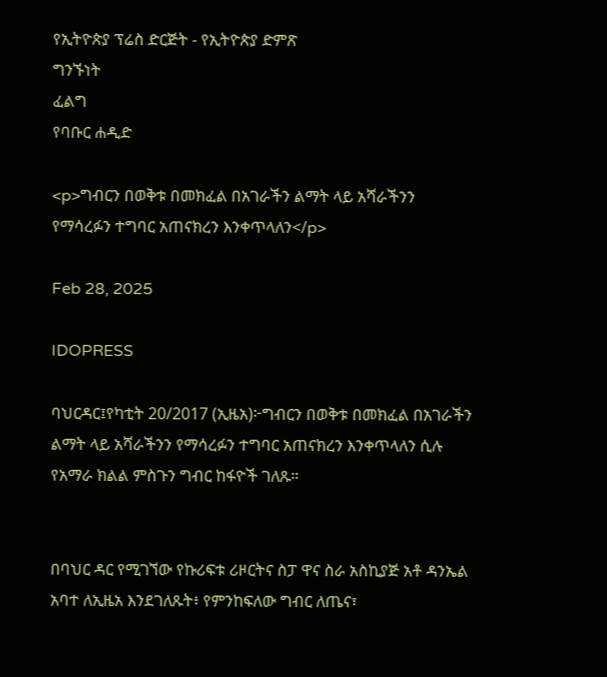የኢትዮጵያ ፕሬስ ድርጅት - የኢትዮጵያ ድምጽ
ግንኙነት
ፈልግ
የባቡር ሐዲድ

<p>ግብርን በወቅቱ በመክፈል በአገራችን ልማት ላይ አሻራችንን የማሳረፉን ተግባር አጠናክረን እንቀጥላለን</p>

Feb 28, 2025

IDOPRESS

ባህርዳር፤የካቲት 20/2017 (ኢዜአ)፦ግብርን በወቅቱ በመክፈል በአገራችን ልማት ላይ አሻራችንን የማሳረፉን ተግባር አጠናክረን እንቀጥላለን ሲሉ የአማራ ክልል ምስጉን ግብር ከፋዮች ገለጹ።


በባህር ዳር የሚገኘው የኩሪፍቱ ሪዞርትና ስፓ ዋና ስራ አስኪያጅ አቶ ዳንኤል አባተ ለኢዜአ እንደገለጹት፥ የምንከፍለው ግብር ለጤና፣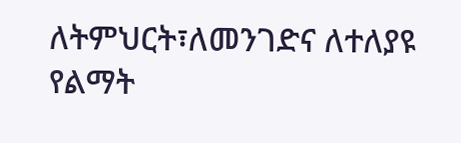ለትምህርት፣ለመንገድና ለተለያዩ የልማት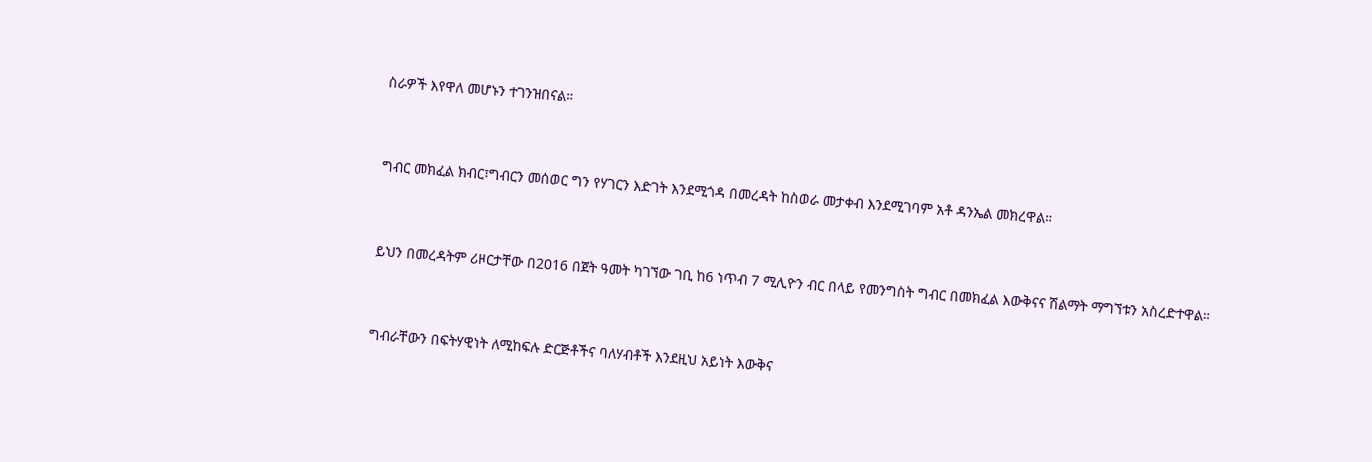ስራዎች እየዋለ መሆኑን ተገንዝበናል።


ግብር መክፈል ክብር፣ግብርን መሰወር ግን የሃገርን እድገት እንደሚጎዳ በመረዳት ከስወራ መታቀብ እንደሚገባም አቶ ዳንኤል መክረዋል።


ይህን በመረዳትም ሪዞርታቸው በ2016 በጀት ዓመት ካገኘው ገቢ ከ6 ነጥብ 7 ሚሊዮን ብር በላይ የመንግስት ግብር በመክፈል እውቅናና ሽልማት ማግኘቱን አስረድተዋል።


ግብራቸውን በፍትሃዊነት ለሚከፍሉ ድርጅቶችና ባለሃብቶች እንደዚህ አይነት እውቅና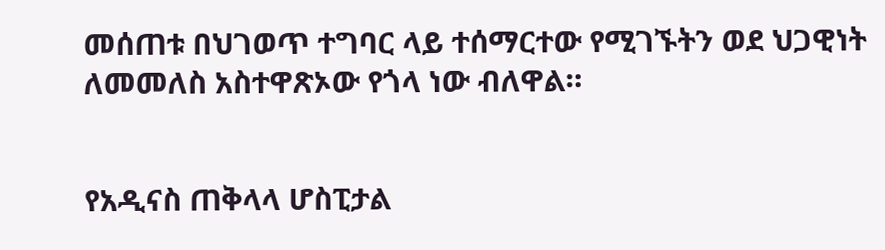መሰጠቱ በህገወጥ ተግባር ላይ ተሰማርተው የሚገኙትን ወደ ህጋዊነት ለመመለስ አስተዋጽኦው የጎላ ነው ብለዋል።


የአዲናስ ጠቅላላ ሆስፒታል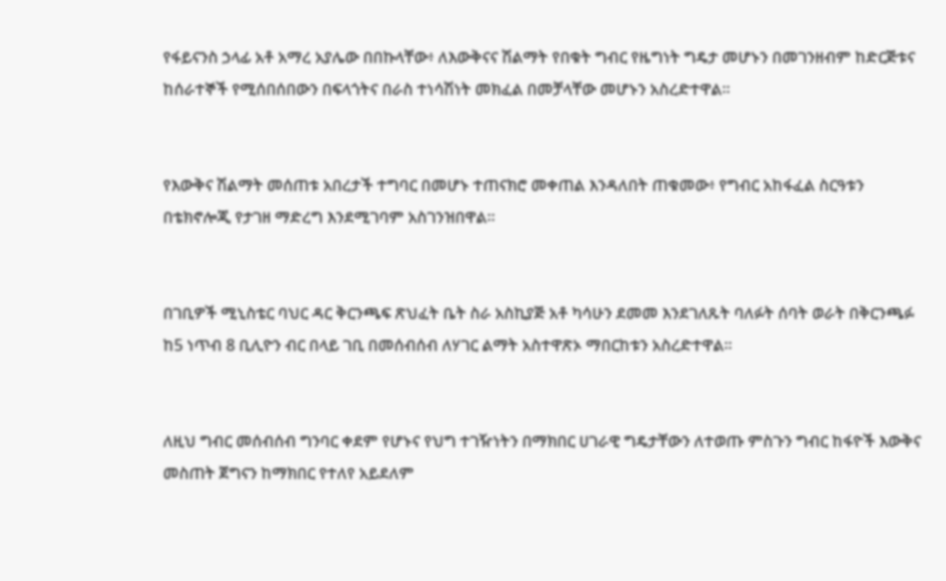የፋይናንስ ኃላፊ አቶ አማረ አያሌው በበኩላቸው፥ ለእውቅናና ሽልማት የበቁት ግብር የዜግነት ግዴታ መሆኑን በመገንዘብም ከድርጅቱና ከሰራተኞች የሚሰበሰበውን በፍላጎትና በራስ ተነሳሽነት መክፈል በመቻላቸው መሆኑን አስረድተዋል።


የእውቅና ሽልማት መሰጠቱ አበረታች ተግባር በመሆኑ ተጠናክሮ መቀጠል እንዳለበት ጠቁመው፥ የግብር አከፋፈል ስርዓቱን በቴክኖሎጂ የታገዘ ማድረግ እንደሚገባም አስገንዝበዋል።


በገቢዎች ሚኒስቴር ባህር ዳር ቅርንጫፍ ጽህፈት ቤት ስራ አስኪያጅ አቶ ካሳሁን ደመመ እንደገለጹት ባለፉት ሰባት ወራት በቅርንጫፉ ከ5 ነጥብ 8 ቢሊዮን ብር በላይ ገቢ በመሰብሰብ ለሃገር ልማት አስተዋጽኦ ማበርከቱን አስረድተዋል።


ለዚህ ግብር መሰብሰብ ግንባር ቀደም የሆኑና የህግ ተገዥነትን በማክበር ሀገራዊ ግዴታቸውን ለተወጡ ምስጉን ግብር ከፋዮች እውቅና መስጠት ጀግናን ከማክበር የተለየ አይደለም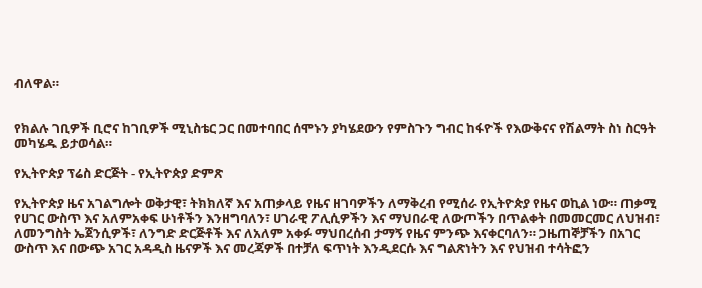ብለዋል።


የክልሉ ገቢዎች ቢሮና ከገቢዎች ሚኒስቴር ጋር በመተባበር ሰሞኑን ያካሄደውን የምስጉን ግብር ከፋዮች የእውቅናና የሽልማት ስነ ስርዓት መካሄዱ ይታወሳል።

የኢትዮጵያ ፕሬስ ድርጅት - የኢትዮጵያ ድምጽ

የኢትዮጵያ ዜና አገልግሎት ወቅታዊ፣ ትክክለኛ እና አጠቃላይ የዜና ዘገባዎችን ለማቅረብ የሚሰራ የኢትዮጵያ የዜና ወኪል ነው። ጠቃሚ የሀገር ውስጥ እና አለምአቀፍ ሁነቶችን እንዘግባለን፣ ሀገራዊ ፖሊሲዎችን እና ማህበራዊ ለውጦችን በጥልቀት በመመርመር ለህዝብ፣ ለመንግስት ኤጀንሲዎች፣ ለንግድ ድርጅቶች እና ለአለም አቀፉ ማህበረሰብ ታማኝ የዜና ምንጭ እናቀርባለን። ጋዜጠኞቻችን በአገር ውስጥ እና በውጭ አገር አዳዲስ ዜናዎች እና መረጃዎች በተቻለ ፍጥነት እንዲደርሱ እና ግልጽነትን እና የህዝብ ተሳትፎን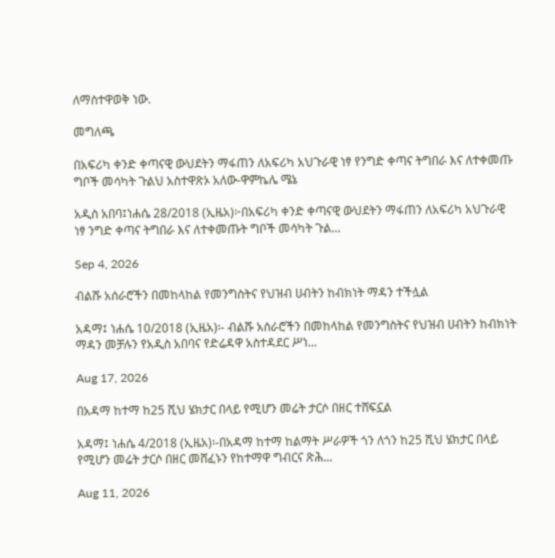ለማስተዋወቅ ነው.

መግለጫ

በአፍሪካ ቀንድ ቀጣናዊ ውህደትን ማፋጠን ለአፍሪካ አህጉራዊ ነፃ የንግድ ቀጣና ትግበራ እና ለተቀመጡ ግቦች መሳካት ጉልህ አስተዋጽኦ አለው-ዋምኬሌ ሜኔ

አዲስ አበባ፤ነሐሴ 28/2018 (ኢዜአ)፦በአፍሪካ ቀንድ ቀጣናዊ ውህደትን ማፋጠን ለአፍሪካ አህጉራዊ ነፃ ንግድ ቀጣና ትግበራ እና ለተቀመጡት ግቦች መሳካት ጉል...

Sep 4, 2026

ብልሹ አሰራሮችን በመከላከል የመንግስትና የህዝብ ሀብትን ከብክነት ማዳን ተችሏል

አዳማ፤ ነሐሴ 10/2018 (ኢዜአ)፡- ብልሹ አሰራሮችን በመከላከል የመንግስትና የህዝብ ሀብትን ከብክነት ማዳን መቻሉን የአዲስ አበባና የድሬዳዋ አስተዳደር ሥነ...

Aug 17, 2026

በአዳማ ከተማ ከ25 ሺህ ሄክታር በላይ የሚሆን መሬት ታርሶ በዘር ተሸፍኗል

አዳማ፤ ነሐሴ 4/2018 (ኢዜአ)፡-በአዳማ ከተማ ከልማት ሥራዎች ጎን ለጎን ከ25 ሺህ ሄክታር በላይ የሚሆን መሬት ታርሶ በዘር መሸፈኑን የከተማዋ ግብርና ጽሕ...

Aug 11, 2026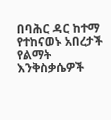በባሕር ዳር ከተማ የተከናወኑ አበረታች የልማት እንቅስቃሴዎች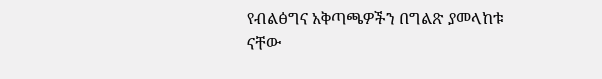የብልፅግና አቅጣጫዎችን በግልጽ ያመላከቱ ናቸው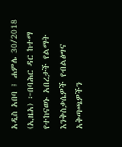አዲስ አበባ ፤ ሐምሌ 30/2018 (ኢዜአ) ፦በባሕር ዳር ከተማ የተከናወኑ አበረታች የልማት እንቅስቃሴዎች የብልፅግና አቅጣጫዎችን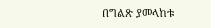በግልጽ ያመላከቱ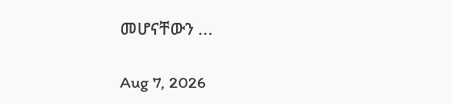መሆናቸውን ...

Aug 7, 2026